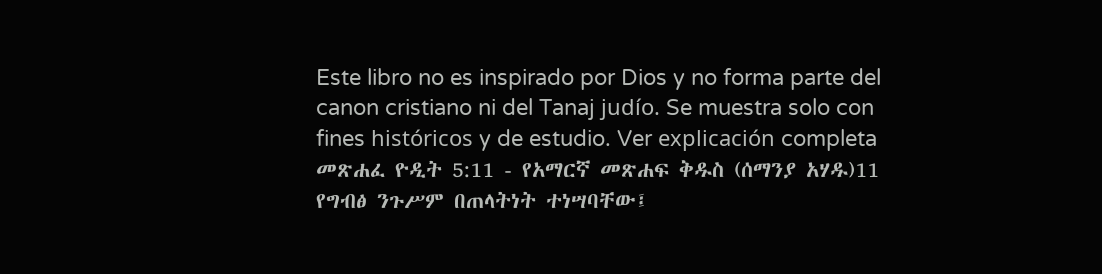Este libro no es inspirado por Dios y no forma parte del canon cristiano ni del Tanaj judío. Se muestra solo con fines históricos y de estudio. Ver explicación completa መጽሐፈ ዮዲት 5:11 - የአማርኛ መጽሐፍ ቅዱስ (ሰማንያ አሃዱ)11 የግብፅ ንጉሥም በጠላትነት ተነሣባቸው፤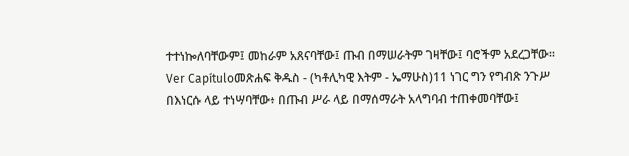ተተነኰለባቸውም፤ መከራም አጸናባቸው፤ ጡብ በማሠራትም ገዛቸው፤ ባሮችም አደረጋቸው። Ver Capítuloመጽሐፍ ቅዱስ - (ካቶሊካዊ እትም - ኤማሁስ)11 ነገር ግን የግብጽ ንጉሥ በእነርሱ ላይ ተነሣባቸው፥ በጡብ ሥራ ላይ በማሰማራት አላግባብ ተጠቀመባቸው፤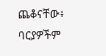ጨቆናቸው፥ ባርያዎችም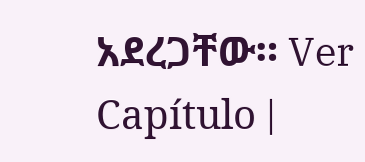አደረጋቸው። Ver Capítulo |